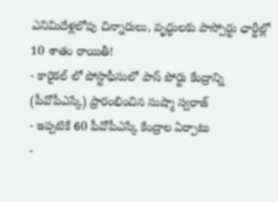ఎనిమిదేళ్లలోపు చిన్నారులు, వృద్ధులకు పాస్పోర్టు ఛార్జీల్లో 10 శాతం రాయితీ!
- కారైకల్ లో పోస్టాఫీసులో పాస్ పోర్టు కేంద్రాన్ని (పీవోపీఎస్కే) ప్రారంభించిన సుష్మా స్వరాజ్
- ఇప్పటికే 60 పీవోపీఎస్కే కేంద్రాల ఏర్పాటు
-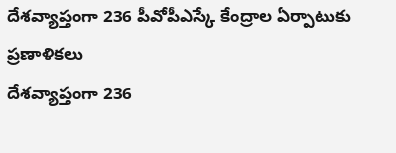దేశవ్యాప్తంగా 236 పీవోపీఎస్కే కేంద్రాల ఏర్పాటుకు ప్రణాళికలు
దేశవ్యాప్తంగా 236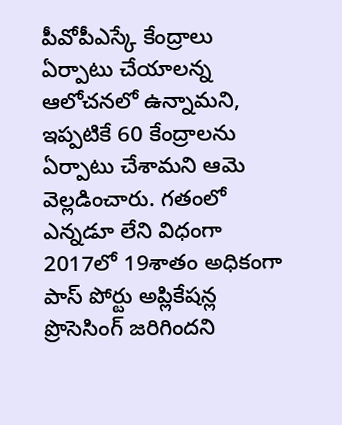పీవోపీఎస్కే కేంద్రాలు ఏర్పాటు చేయాలన్న ఆలోచనలో ఉన్నామని, ఇప్పటికే 60 కేంద్రాలను ఏర్పాటు చేశామని ఆమె వెల్లడించారు. గతంలో ఎన్నడూ లేని విధంగా 2017లో 19శాతం అధికంగా పాస్ పోర్టు అప్లికేషన్ల ప్రొసెసింగ్ జరిగిందని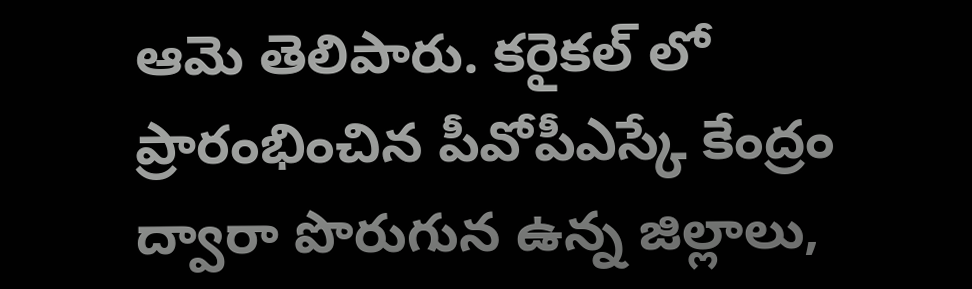ఆమె తెలిపారు. కరైకల్ లో ప్రారంభించిన పీవోపీఎస్కే కేంద్రం ద్వారా పొరుగున ఉన్న జిల్లాలు,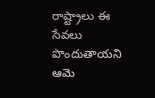రాష్ట్రాలు ఈ సేవలు పొందుతాయని ఆమె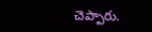చెప్పారు.